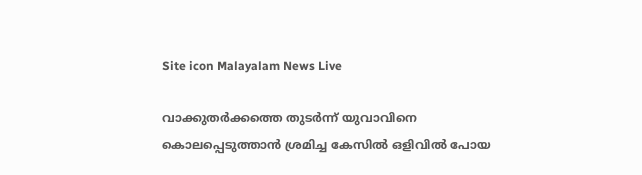Site icon Malayalam News Live

വാക്കുതർക്കത്തെ തുടർന്ന് യുവാവിനെ കൊലപ്പെടുത്താൻ ശ്രമിച്ച കേസിൽ ഒളിവിൽ പോയ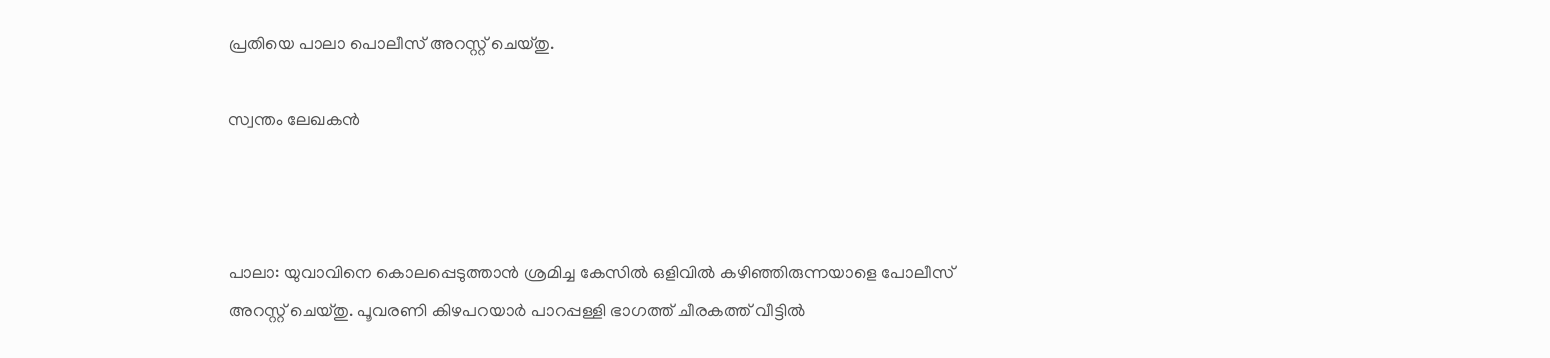പ്രതിയെ പാലാ പൊലീസ് അറസ്റ്റ് ചെയ്തു.

സ്വന്തം ലേഖകൻ



പാലാ: യുവാവിനെ കൊലപ്പെടുത്താൻ ശ്രമിച്ച കേസിൽ ഒളിവിൽ കഴിഞ്ഞിരുന്നയാളെ പോലീസ് അറസ്റ്റ് ചെയ്തു. പൂവരണി കിഴപറയാർ പാറപ്പള്ളി ഭാഗത്ത് ചീരകത്ത് വീട്ടിൽ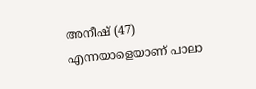അനീഷ് (47) എന്നയാളെയാണ് പാലാ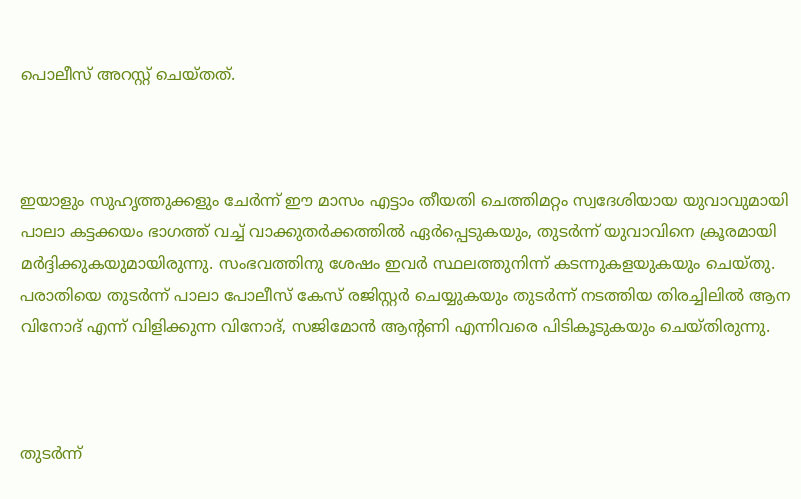പൊലീസ് അറസ്റ്റ് ചെയ്തത്.



ഇയാളും സുഹൃത്തുക്കളും ചേർന്ന് ഈ മാസം എട്ടാം തീയതി ചെത്തിമറ്റം സ്വദേശിയായ യുവാവുമായി പാലാ കട്ടക്കയം ഭാഗത്ത് വച്ച് വാക്കുതർക്കത്തിൽ ഏർപ്പെടുകയും, തുടർന്ന് യുവാവിനെ ക്രൂരമായി മർദ്ദിക്കുകയുമായിരുന്നു. സംഭവത്തിനു ശേഷം ഇവർ സ്ഥലത്തുനിന്ന് കടന്നുകളയുകയും ചെയ്തു. പരാതിയെ തുടർന്ന് പാലാ പോലീസ് കേസ് രജിസ്റ്റർ ചെയ്യുകയും തുടർന്ന് നടത്തിയ തിരച്ചിലിൽ ആന വിനോദ് എന്ന് വിളിക്കുന്ന വിനോദ്, സജിമോൻ ആന്റണി എന്നിവരെ പിടികൂടുകയും ചെയ്തിരുന്നു.



തുടർന്ന്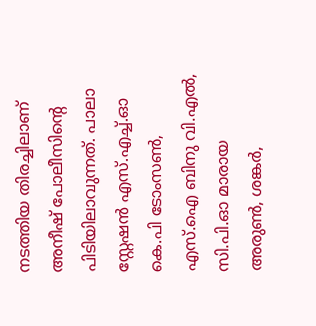നടത്തിയ തിരച്ചിലാണ് അനീഷ് പോലീസിന്റെ പിടിയിലാവുന്നത്. പാലാ സ്റ്റേഷൻ എസ്.എച്ച്.ഓ കെ.പി ടോംസൺ, എസ്.ഐ ബിനു വി.എൽ, സി.പി.ഓ മാരായ അരുൺ, ശങ്കർ,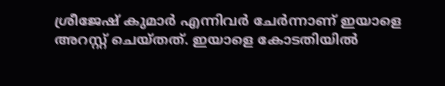ശ്രീജേഷ് കുമാർ എന്നിവര്‍ ചേര്‍ന്നാണ് ഇയാളെ അറസ്റ്റ് ചെയ്തത്. ഇയാളെ കോടതിയിൽ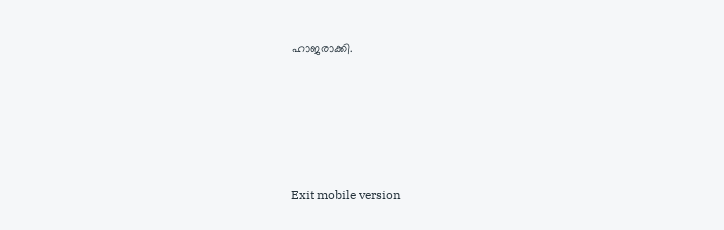ഹാജരാക്കി.





Exit mobile version